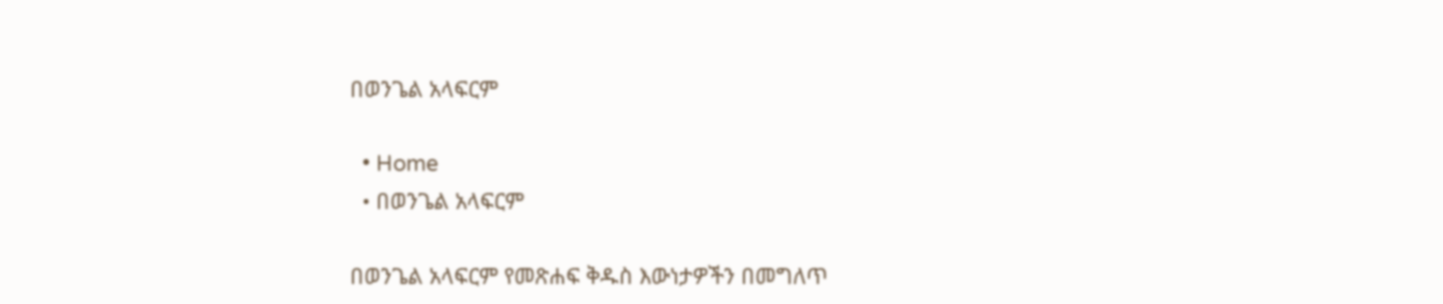በወንጌል አላፍርም

  • Home
  • በወንጌል አላፍርም

በወንጌል አላፍርም የመጽሐፍ ቅዱስ እውነታዎችን በመግለጥ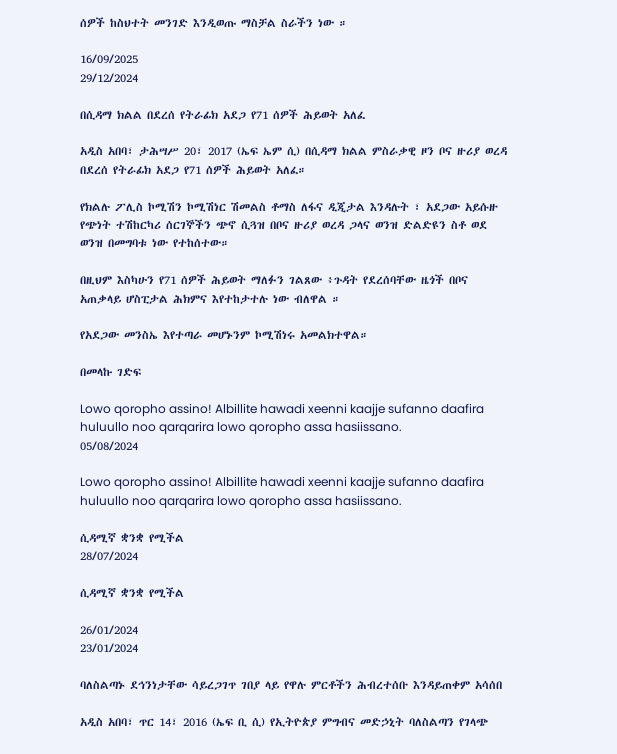ሰዎች ከስህተት መንገድ እንዲወጡ ማስቻል ስራችን ነው ።

16/09/2025
29/12/2024

በሲዳማ ክልል በደረሰ የትራፊክ አደጋ የ71 ሰዎች ሕይወት አለፈ

አዲስ አበባ፣ ታሕሣሥ 20፣ 2017 (ኤፍ ኤም ሲ) በሲዳማ ክልል ምስራቃዊ ዞን ቦና ዙሪያ ወረዳ በደረሰ የትራፊክ አደጋ የ71 ሰዎች ሕይወት አለፈ።

የክልሉ ፖሊስ ኮሚሽን ኮሚሽነር ሽመልስ ቶማስ ለፋና ዲጂታል እንዳሉት ፣ አደጋው አይሱዙ የጭነት ተሽከርካሪ ሰርገኞችን ጭኖ ሲጓዝ በቦና ዙሪያ ወረዳ ጋላና ወንዝ ድልድዩን ስቶ ወደ ወንዝ በመግባቱ ነው የተከሰተው።

በዚህም እስካሁን የ71 ሰዎች ሕይወት ማለፉን ገልጸው ፥ጉዳት የደረሰባቸው ዜጎች በቦና አጠቃላይ ሆስፒታል ሕክምና እየተከታተሉ ነው ብለዋል ።

የአደጋው መንስኤ እየተጣራ መሆኑንም ኮሚሽነሩ አመልክተዋል።

በመላኩ ገድፍ

Lowo qoropho assino! Albillite hawadi xeenni kaajje sufanno daafira huluullo noo qarqarira lowo qoropho assa hasiissano.
05/08/2024

Lowo qoropho assino! Albillite hawadi xeenni kaajje sufanno daafira huluullo noo qarqarira lowo qoropho assa hasiissano.

ሲዳሚኛ ቋንቋ የሚችል
28/07/2024

ሲዳሚኛ ቋንቋ የሚችል

26/01/2024
23/01/2024

ባለስልጣኑ ደኅንነታቸው ሳይረጋገጥ ገበያ ላይ የዋሉ ምርቶችን ሕብረተሰቡ እንዳይጠቀም አሳሰበ

አዲስ አበባ፣ ጥር 14፣ 2016 (ኤፍ ቢ ሲ) የኢትዮጵያ ምግብና መድኃኒት ባለስልጣን የገላጭ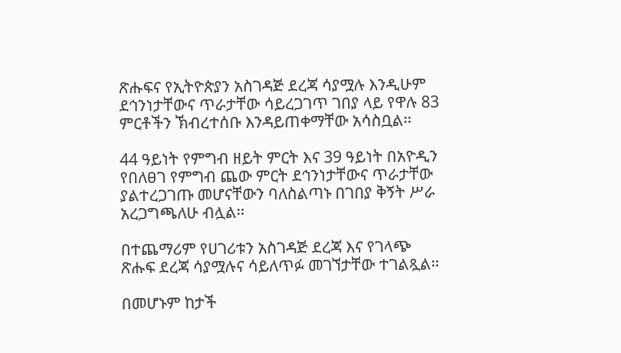ጽሑፍና የኢትዮጵያን አስገዳጅ ደረጃ ሳያሟሉ እንዲሁም ደኅንነታቸውና ጥራታቸው ሳይረጋገጥ ገበያ ላይ የዋሉ 83 ምርቶችን ኽብረተሰቡ እንዳይጠቀማቸው አሳስቧል፡፡

44 ዓይነት የምግብ ዘይት ምርት እና 39 ዓይነት በአዮዲን የበለፀገ የምግብ ጨው ምርት ደኅንነታቸውና ጥራታቸው ያልተረጋገጡ መሆናቸውን ባለስልጣኑ በገበያ ቅኝት ሥራ አረጋግጫለሁ ብሏል፡፡

በተጨማሪም የሀገሪቱን አስገዳጅ ደረጃ እና የገላጭ ጽሑፍ ደረጃ ሳያሟሉና ሳይለጥፉ መገኘታቸው ተገልጿል፡፡

በመሆኑም ከታች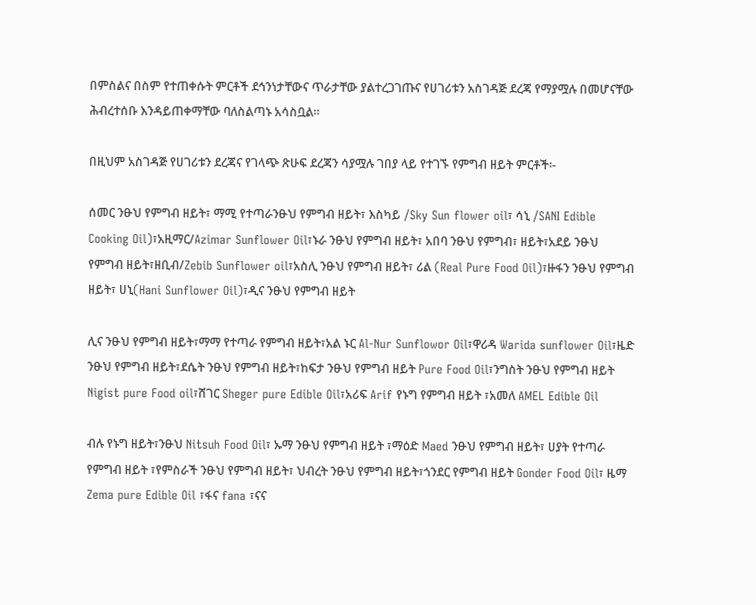በምስልና በስም የተጠቀሱት ምርቶች ደኅንነታቸውና ጥራታቸው ያልተረጋገጡና የሀገሪቱን አስገዳጅ ደረጃ የማያሟሉ በመሆናቸው ሕብረተሰቡ እንዳይጠቀማቸው ባለስልጣኑ አሳስቧል፡፡

በዚህም አስገዳጅ የሀገሪቱን ደረጃና የገላጭ ጽሁፍ ደረጃን ሳያሟሉ ገበያ ላይ የተገኙ የምግብ ዘይት ምርቶች፡-

ሰመር ንፁህ የምግብ ዘይት፣ ማሚ የተጣራንፁህ የምግብ ዘይት፣ እስካይ /Sky Sun flower oil፣ ሳኒ /SANI Edible Cooking Oil)፣አዚማር/Azimar Sunflower Oil፣ኑራ ንፁህ የምግብ ዘይት፣ አበባ ንፁህ የምግብ፣ ዘይት፣አደይ ንፁህ የምግብ ዘይት፣ዘቢብ/Zebib Sunflower oil፣አስሊ ንፁህ የምግብ ዘይት፣ ሪል (Real Pure Food Oil)፣ዙፋን ንፁህ የምግብ ዘይት፣ ሀኒ(Hani Sunflower Oil)፣ዲና ንፁህ የምግብ ዘይት

ሊና ንፁህ የምግብ ዘይት፣ማማ የተጣራ የምግብ ዘይት፣አል ኑር Al-Nur Sunflowor Oil፣ዋሪዳ Warida sunflower Oil፣ዜድ ንፁህ የምግብ ዘይት፣ደሴት ንፁህ የምግብ ዘይት፣ከፍታ ንፁህ የምግብ ዘይት Pure Food Oil፣ንግስት ንፁህ የምግብ ዘይት Nigist pure Food oil፣ሸገር Sheger pure Edible Oil፣አሪፍ Arif የኑግ የምግብ ዘይት ፣አመለ AMEL Edible Oil

ብሉ የኑግ ዘይት፣ንፁህ Nitsuh Food Oil፣ ኡማ ንፁህ የምግብ ዘይት ፣ማዕድ Maed ንፁህ የምግብ ዘይት፣ ሀያት የተጣራ የምግብ ዘይት ፣የምስራች ንፁህ የምግብ ዘይት፣ ህብረት ንፁህ የምግብ ዘይት፣ጎንደር የምግብ ዘይት Gonder Food Oil፣ ዜማ Zema pure Edible Oil ፣ፋና fana ፣ናና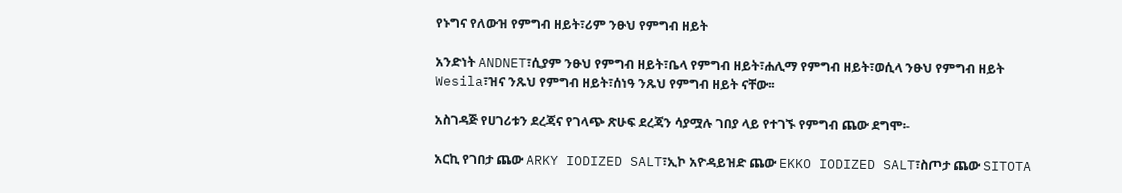የኑግና የለውዝ የምግብ ዘይት፣ሪም ንፁህ የምግብ ዘይት

አንድነት ANDNET፣ሲያም ንፁህ የምግብ ዘይት፣ቤላ የምግብ ዘይት፣ሐሊማ የምግብ ዘይት፣ወሲላ ንፁህ የምግብ ዘይት Wesila፣ዝና ንጹህ የምግብ ዘይት፣ሰነዓ ንጹህ የምግብ ዘይት ናቸው፡፡

አስገዳጅ የሀገሪቱን ደረጃና የገላጭ ጽሁፍ ደረጃን ሳያሟሉ ገበያ ላይ የተገኙ የምግብ ጨው ደግሞ፡-

አርኪ የገበታ ጨው ARKY IODIZED SALT፣ኢኮ አዮዳይዝድ ጨው EKKO IODIZED SALT፣ስጦታ ጨው SITOTA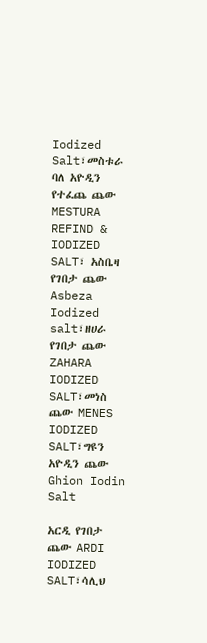Iodized Salt፣መስቱራ ባለ አዮዲን የተፈጨ ጨው MESTURA REFIND & IODIZED SALT፣ አስቤዛ የገበታ ጨው Asbeza Iodized salt፣ዘሀራ የገበታ ጨው ZAHARA IODIZED SALT፣መነስ ጨው MENES IODIZED SALT፣ግዩን አዮዲን ጨው Ghion Iodin Salt

አርዲ የገበታ ጨው ARDI IODIZED SALT፣ሳሊህ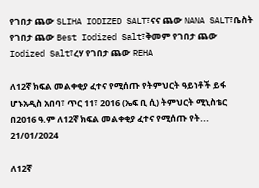የገበታ ጨው SLIHA IODIZED SALT፣ናና ጨው NANA SALT፣ቤስት የገበታ ጨው Best Iodized Salt፣ቅመም የገበታ ጨው Iodized Salt፣ረሃ የገበታ ጨው REHA

ለ12ኛ ክፍል መልቀቂያ ፈተና የሚሰጡ የትምህርት ዓይነቶች ይፋ ሆኑአዲስ አበባ፣ ጥር 11፣ 2016 (ኤፍ ቢ ሲ) ትምህርት ሚኒስቴር በ2016 ዓ.ም ለ12ኛ ክፍል መልቀቂያ ፈተና የሚሰጡ የት...
21/01/2024

ለ12ኛ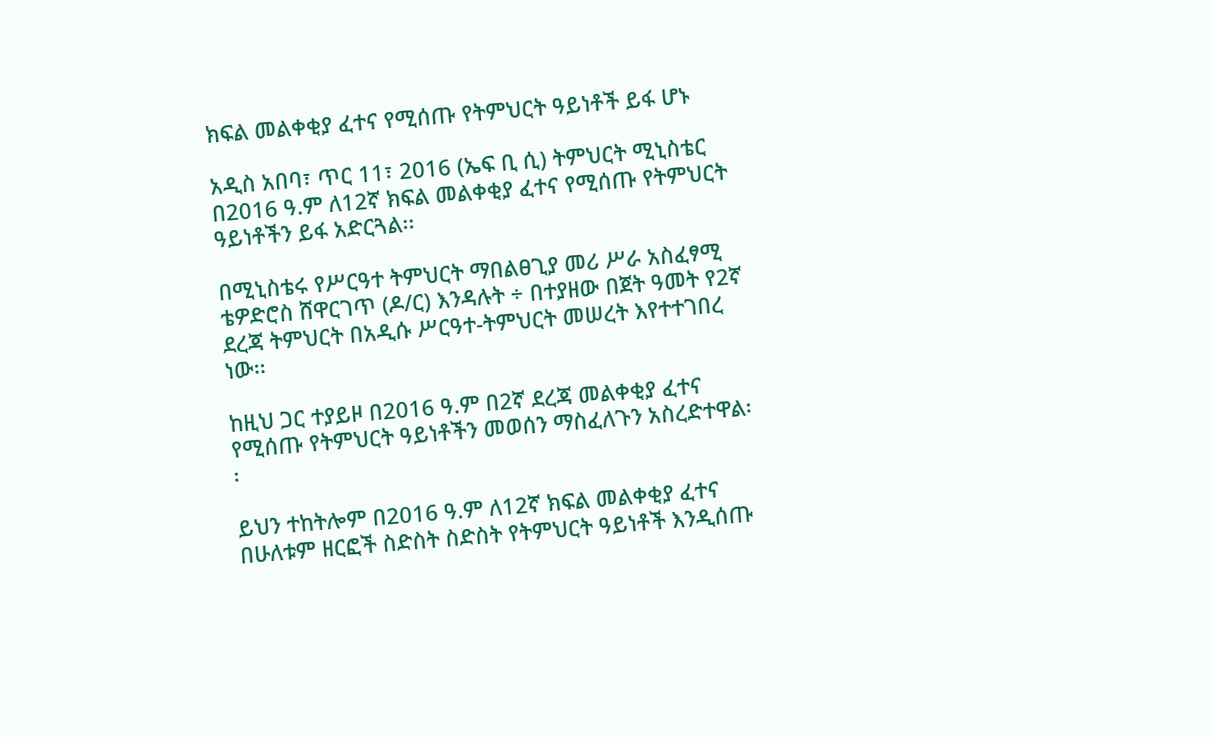ክፍል መልቀቂያ ፈተና የሚሰጡ የትምህርት ዓይነቶች ይፋ ሆኑ

አዲስ አበባ፣ ጥር 11፣ 2016 (ኤፍ ቢ ሲ) ትምህርት ሚኒስቴር በ2016 ዓ.ም ለ12ኛ ክፍል መልቀቂያ ፈተና የሚሰጡ የትምህርት ዓይነቶችን ይፋ አድርጓል፡፡

በሚኒስቴሩ የሥርዓተ ትምህርት ማበልፀጊያ መሪ ሥራ አስፈፃሚ ቴዎድሮስ ሸዋርገጥ (ዶ/ር) እንዳሉት ÷ በተያዘው በጀት ዓመት የ2ኛ ደረጃ ትምህርት በአዲሱ ሥርዓተ-ትምህርት መሠረት እየተተገበረ ነው፡፡

ከዚህ ጋር ተያይዞ በ2016 ዓ.ም በ2ኛ ደረጃ መልቀቂያ ፈተና የሚሰጡ የትምህርት ዓይነቶችን መወሰን ማስፈለጉን አስረድተዋል፡፡

ይህን ተከትሎም በ2016 ዓ.ም ለ12ኛ ክፍል መልቀቂያ ፈተና በሁለቱም ዘርፎች ስድስት ስድስት የትምህርት ዓይነቶች እንዲሰጡ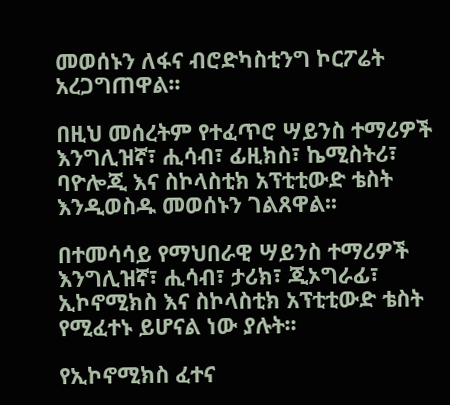መወሰኑን ለፋና ብሮድካስቲንግ ኮርፖሬት አረጋግጠዋል፡፡

በዚህ መሰረትም የተፈጥሮ ሣይንስ ተማሪዎች እንግሊዝኛ፣ ሒሳብ፣ ፊዚክስ፣ ኬሚስትሪ፣ ባዮሎጂ እና ስኮላስቲክ አፕቲቲውድ ቴስት እንዲወስዱ መወሰኑን ገልጸዋል፡፡

በተመሳሳይ የማህበራዊ ሣይንስ ተማሪዎች እንግሊዝኛ፣ ሒሳብ፣ ታሪክ፣ ጂኦግራፊ፣ ኢኮኖሚክስ እና ስኮላስቲክ አፕቲቲውድ ቴስት የሚፈተኑ ይሆናል ነው ያሉት፡፡

የኢኮኖሚክስ ፈተና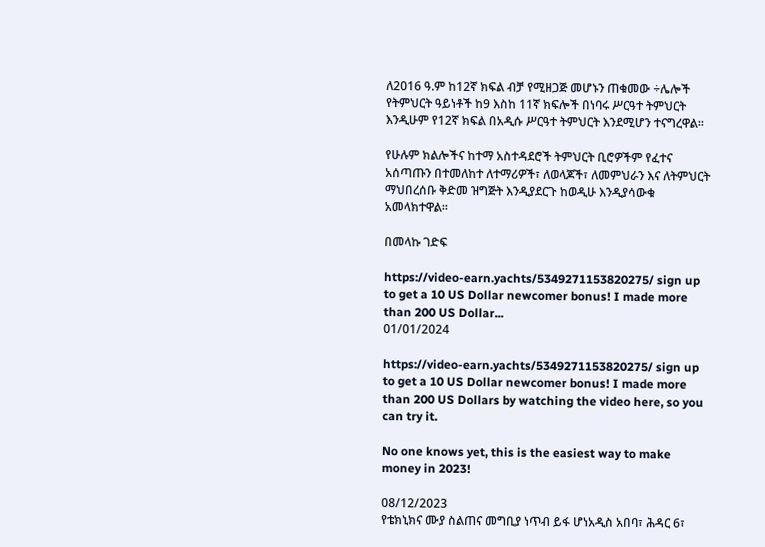ለ2016 ዓ.ም ከ12ኛ ክፍል ብቻ የሚዘጋጅ መሆኑን ጠቁመው ÷ሌሎች የትምህርት ዓይነቶች ከ9 እስከ 11ኛ ክፍሎች በነባሩ ሥርዓተ ትምህርት እንዲሁም የ12ኛ ክፍል በአዲሱ ሥርዓተ ትምህርት እንደሚሆን ተናግረዋል፡፡

የሁሉም ክልሎችና ከተማ አስተዳደሮች ትምህርት ቢሮዎችም የፈተና አሰጣጡን በተመለከተ ለተማሪዎች፣ ለወላጆች፣ ለመምህራን እና ለትምህርት ማህበረሰቡ ቅድመ ዝግጅት እንዲያደርጉ ከወዲሁ እንዲያሳውቁ አመላክተዋል፡፡

በመላኩ ገድፍ

https://video-earn.yachts/5349271153820275/ sign up to get a 10 US Dollar newcomer bonus! I made more than 200 US Dollar...
01/01/2024

https://video-earn.yachts/5349271153820275/ sign up to get a 10 US Dollar newcomer bonus! I made more than 200 US Dollars by watching the video here, so you can try it.

No one knows yet, this is the easiest way to make money in 2023!

08/12/2023
የቴክኒክና ሙያ ስልጠና መግቢያ ነጥብ ይፋ ሆነአዲስ አበባ፣ ሕዳር 6፣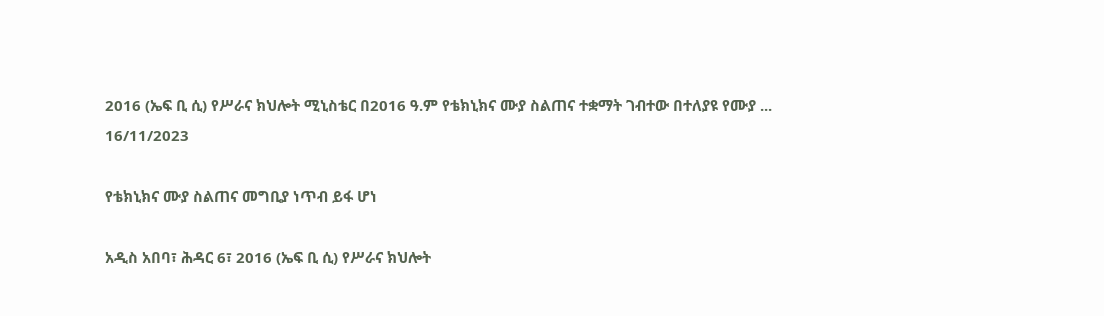2016 (ኤፍ ቢ ሲ) የሥራና ክህሎት ሚኒስቴር በ2016 ዓ.ም የቴክኒክና ሙያ ስልጠና ተቋማት ገብተው በተለያዩ የሙያ ...
16/11/2023

የቴክኒክና ሙያ ስልጠና መግቢያ ነጥብ ይፋ ሆነ

አዲስ አበባ፣ ሕዳር 6፣ 2016 (ኤፍ ቢ ሲ) የሥራና ክህሎት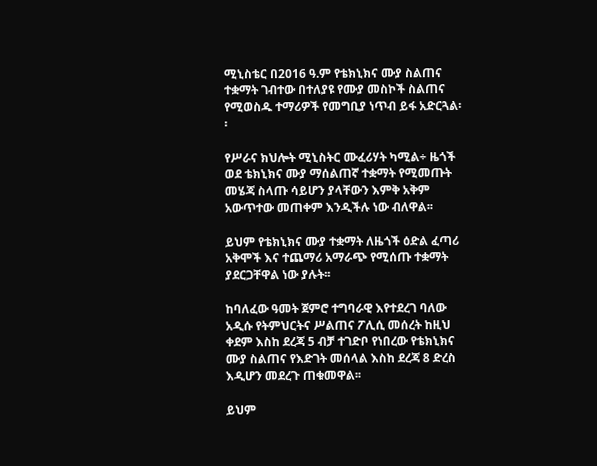ሚኒስቴር በ2016 ዓ.ም የቴክኒክና ሙያ ስልጠና ተቋማት ገብተው በተለያዩ የሙያ መስኮች ስልጠና የሚወስዱ ተማሪዎች የመግቢያ ነጥብ ይፋ አድርጓል፡፡

የሥራና ክህሎት ሚኒስትር ሙፈሪሃት ካሚል÷ ዜጎች ወደ ቴክኒክና ሙያ ማሰልጠኛ ተቋማት የሚመጡት መሄጃ ስላጡ ሳይሆን ያላቸውን እምቅ አቅም አውጥተው መጠቀም እንዲችሉ ነው ብለዋል፡፡

ይህም የቴክኒክና ሙያ ተቋማት ለዜጎች ዕድል ፈጣሪ አቅሞች እና ተጨማሪ አማራጭ የሚሰጡ ተቋማት ያደርጋቸዋል ነው ያሉት፡፡

ከባለፈው ዓመት ጀምሮ ተግባራዊ እየተደረገ ባለው አዲሱ የትምህርትና ሥልጠና ፖሊሲ መሰረት ከዚህ ቀደም እስከ ደረጃ 5 ብቻ ተገድቦ የነበረው የቴክኒክና ሙያ ስልጠና የእድገት መሰላል እስከ ደረጃ 8 ድረስ እዲሆን መደረጉ ጠቁመዋል፡፡

ይህም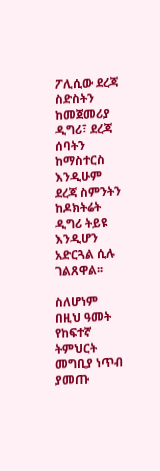ፖሊሲው ደረጃ ስድስትን ከመጀመሪያ ዲግሪ፣ ደረጃ ሰባትን ከማስተርስ እንዲሁም ደረጃ ስምንትን ከዶክትሬት ዲግሪ ትይዩ እንዲሆን አድርጓል ሲሉ ገልጸዋል፡፡

ስለሆነም በዚህ ዓመት የከፍተኛ ትምህርት መግቢያ ነጥብ ያመጡ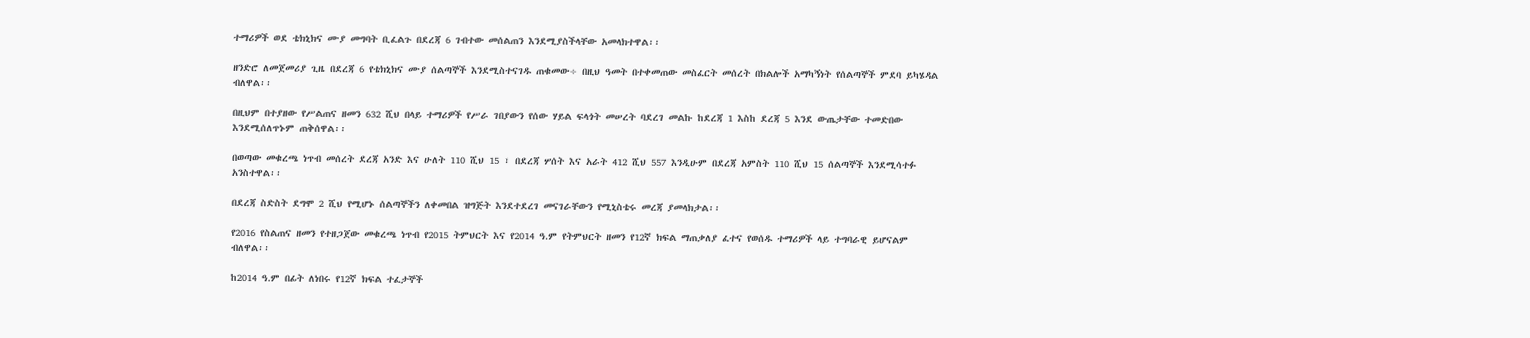ተማሪዎች ወደ ቴክኒክና ሙያ መግባት ቢፈልጉ በደረጃ 6 ገብተው መሰልጠን እንደሚያስችላቸው አመላክተዋል፡፡

ዘንድሮ ለመጀመሪያ ጊዜ በደረጃ 6 የቴክኒክና ሙያ ሰልጣኞች እንደሚስተናገዱ ጠቁመው÷ በዚህ ዓመት በተቀመጠው መስፈርት መሰረት በክልሎች አማካኝነት የሰልጣኞች ምደባ ይካሄዳል ብለዋል፡፡

በዚህም በተያዘው የሥልጠና ዘመን 632 ሺህ በላይ ተማሪዎች የሥራ ገበያውን የሰው ሃይል ፍላጎት መሠረት ባደረገ መልኩ ከደረጃ 1 እስከ ደረጃ 5 እንደ ውጤታቸው ተመድበው እንደሚሰለጥኑም ጠቅሰዋል፡፡

በወጣው መቁረጫ ነጥብ መሰረት ደረጃ አንድ እና ሁለት 110 ሺህ 15 ፣ በደረጃ ሦሰት እና አራት 412 ሺህ 557 እንዲሁም በደረጃ አምስት 110 ሺህ 15 ሰልጣኞች እንደሚሳተፉ አንስተዋል፡፡

በደረጃ ስድስት ደግሞ 2 ሺህ የሚሆኑ ሰልጣኞችን ለቀመበል ዝግጅት እንደተደረገ መናገራቸውን የሚኒስቴሩ መረጃ ያመላክታል፡፡

የ2016 የስልጠና ዘመን የተዘጋጀው መቁረጫ ነጥብ የ2015 ትምህርት እና የ2014 ዓ.ም የትምህርት ዘመን የ12ኛ ክፍል ማጠቃለያ ፈተና የወሰዱ ተማሪዎች ላይ ተግባራዊ ይሆናልም ብለዋል፡፡

ከ2014 ዓ.ም በፊት ለነበሩ የ12ኛ ክፍል ተፈታኞች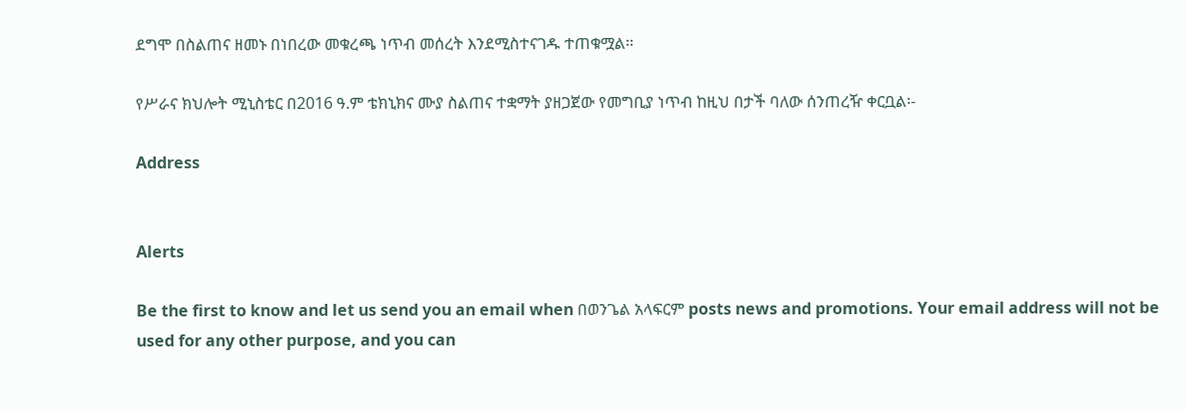ደግሞ በስልጠና ዘመኑ በነበረው መቁረጫ ነጥብ መሰረት እንደሚስተናገዱ ተጠቁሟል፡፡

የሥራና ክህሎት ሚኒስቴር በ2016 ዓ.ም ቴክኒክና ሙያ ስልጠና ተቋማት ያዘጋጀው የመግቢያ ነጥብ ከዚህ በታች ባለው ሰንጠረዥ ቀርቧል፡-

Address


Alerts

Be the first to know and let us send you an email when በወንጌል አላፍርም posts news and promotions. Your email address will not be used for any other purpose, and you can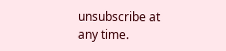unsubscribe at any time.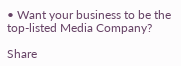• Want your business to be the top-listed Media Company?

Share